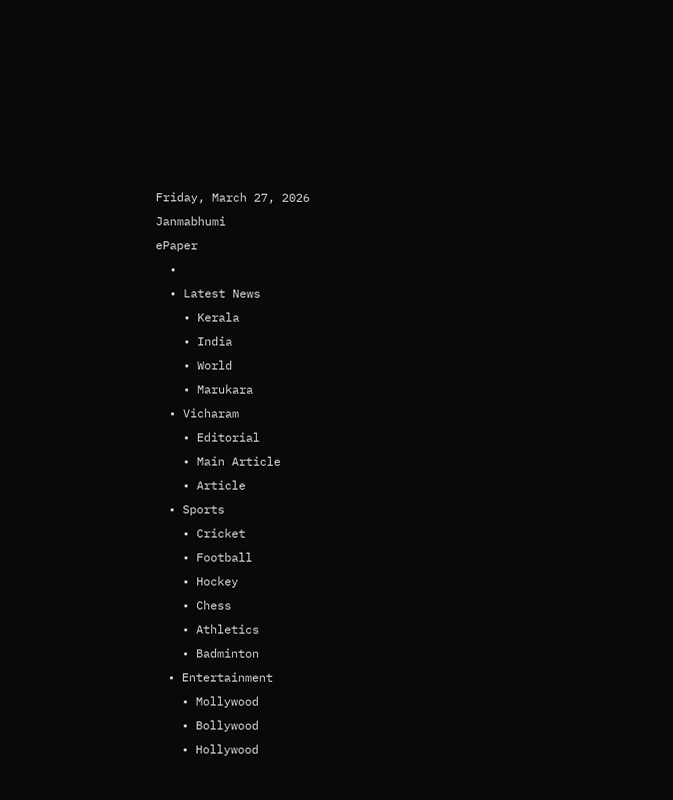Friday, March 27, 2026
Janmabhumi
ePaper
  •
  • Latest News
    • Kerala
    • India
    • World
    • Marukara
  • Vicharam
    • Editorial
    • Main Article
    • Article
  • Sports
    • Cricket
    • Football
    • Hockey
    • Chess
    • Athletics
    • Badminton
  • Entertainment
    • Mollywood
    • Bollywood
    • Hollywood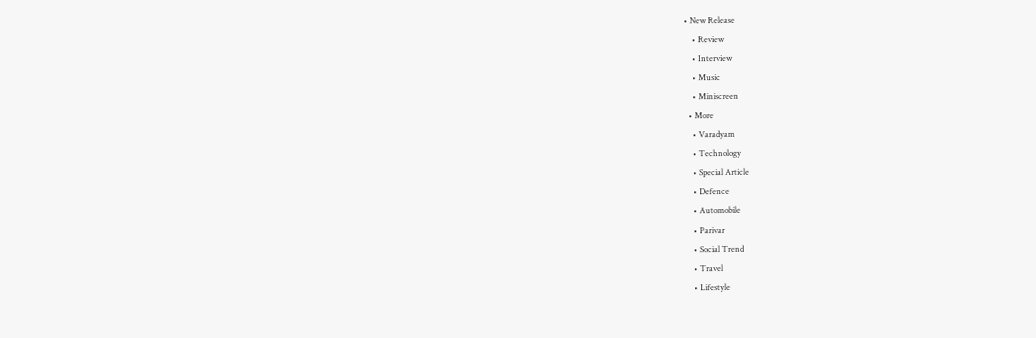• New Release
    • Review
    • Interview
    • Music
    • Miniscreen
  • More
    • Varadyam
    • Technology
    • Special Article
    • Defence
    • Automobile
    • Parivar
    • Social Trend
    • Travel
    • Lifestyle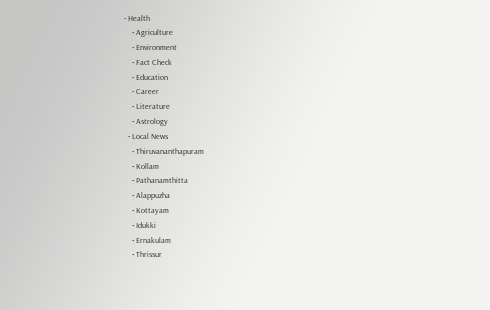• Health
    • Agriculture
    • Environment
    • Fact Check
    • Education
    • Career
    • Literature
    • Astrology
  • Local News
    • Thiruvananthapuram
    • Kollam
    • Pathanamthitta
    • Alappuzha
    • Kottayam
    • Idukki
    • Ernakulam
    • Thrissur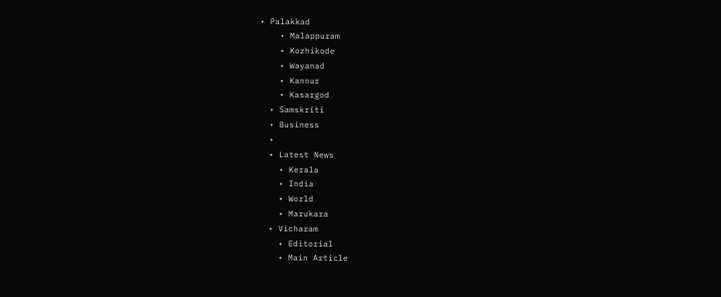• Palakkad
    • Malappuram
    • Kozhikode
    • Wayanad
    • Kannur
    • Kasargod
  • Samskriti
  • Business
  •
  • Latest News
    • Kerala
    • India
    • World
    • Marukara
  • Vicharam
    • Editorial
    • Main Article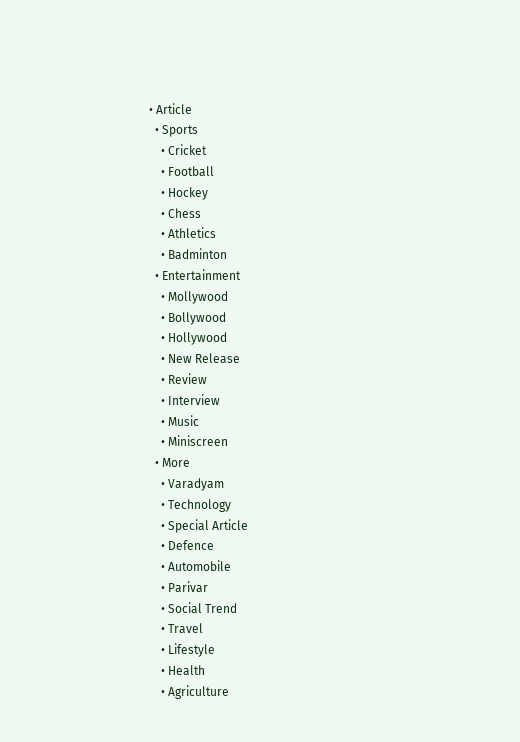• Article
  • Sports
    • Cricket
    • Football
    • Hockey
    • Chess
    • Athletics
    • Badminton
  • Entertainment
    • Mollywood
    • Bollywood
    • Hollywood
    • New Release
    • Review
    • Interview
    • Music
    • Miniscreen
  • More
    • Varadyam
    • Technology
    • Special Article
    • Defence
    • Automobile
    • Parivar
    • Social Trend
    • Travel
    • Lifestyle
    • Health
    • Agriculture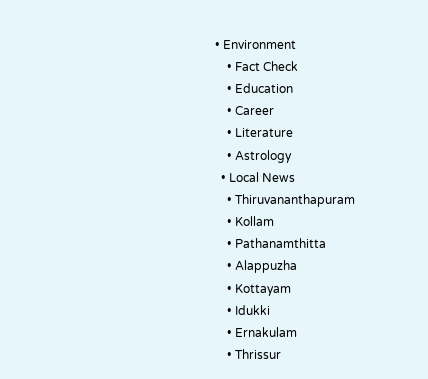• Environment
    • Fact Check
    • Education
    • Career
    • Literature
    • Astrology
  • Local News
    • Thiruvananthapuram
    • Kollam
    • Pathanamthitta
    • Alappuzha
    • Kottayam
    • Idukki
    • Ernakulam
    • Thrissur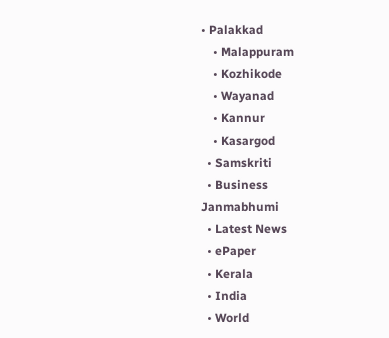• Palakkad
    • Malappuram
    • Kozhikode
    • Wayanad
    • Kannur
    • Kasargod
  • Samskriti
  • Business
Janmabhumi
  • Latest News
  • ePaper
  • Kerala
  • India
  • World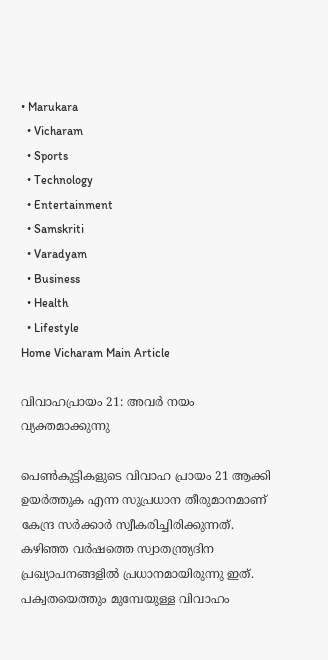• Marukara
  • Vicharam
  • Sports
  • Technology
  • Entertainment
  • Samskriti
  • Varadyam
  • Business
  • Health
  • Lifestyle
Home Vicharam Main Article

വിവാഹപ്രായം 21: അവര്‍ നയം വ്യക്തമാക്കുന്നു

പെണ്‍കുട്ടികളുടെ വിവാഹ പ്രായം 21 ആക്കി ഉയര്‍ത്തുക എന്ന സുപ്രധാന തീരുമാനമാണ് കേന്ദ്ര സര്‍ക്കാര്‍ സ്വീകരിച്ചിരിക്കുന്നത്. കഴിഞ്ഞ വര്‍ഷത്തെ സ്വാതന്ത്ര്യദിന പ്രഖ്യാപനങ്ങളില്‍ പ്രധാനമായിരുന്നു ഇത്. പക്വതയെത്തും മുമ്പേയുള്ള വിവാഹം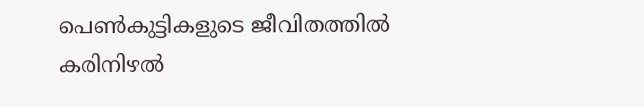പെണ്‍കുട്ടികളുടെ ജീവിതത്തില്‍ കരിനിഴല്‍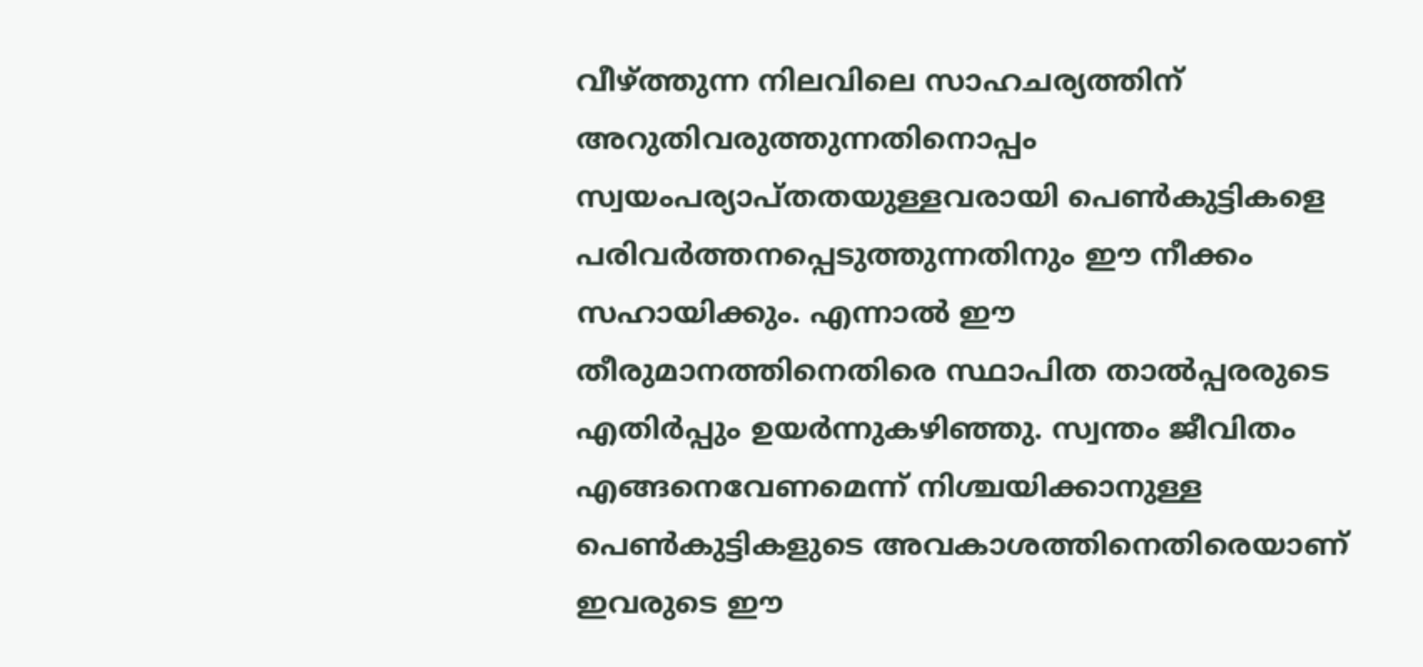വീഴ്‌ത്തുന്ന നിലവിലെ സാഹചര്യത്തിന് അറുതിവരുത്തുന്നതിനൊപ്പം സ്വയംപര്യാപ്തതയുള്ളവരായി പെണ്‍കുട്ടികളെ പരിവര്‍ത്തനപ്പെടുത്തുന്നതിനും ഈ നീക്കം സഹായിക്കും. എന്നാല്‍ ഈ തീരുമാനത്തിനെതിരെ സ്ഥാപിത താല്‍പ്പരരുടെ എതിര്‍പ്പും ഉയര്‍ന്നുകഴിഞ്ഞു. സ്വന്തം ജീവിതം എങ്ങനെവേണമെന്ന് നിശ്ചയിക്കാനുള്ള പെണ്‍കുട്ടികളുടെ അവകാശത്തിനെതിരെയാണ് ഇവരുടെ ഈ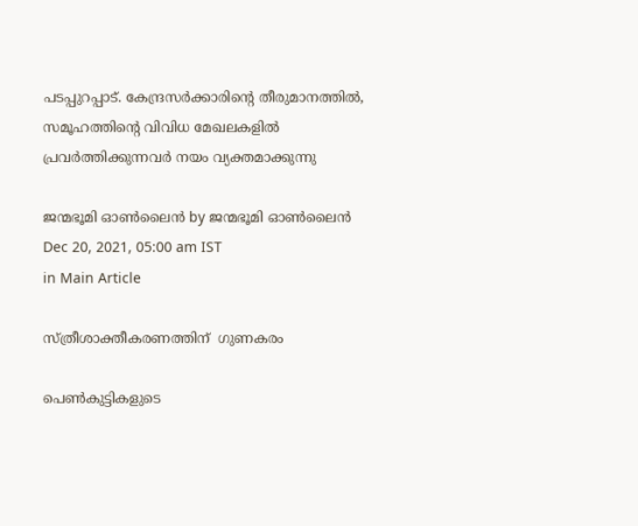പടപ്പുറപ്പാട്. കേന്ദ്രസര്‍ക്കാരിന്റെ തീരുമാനത്തില്‍, സമൂഹത്തിന്റെ വിവിധ മേഖലകളില്‍ പ്രവര്‍ത്തിക്കുന്നവര്‍ നയം വ്യക്തമാക്കുന്നു

ജന്മഭൂമി ഓണ്‍ലൈന്‍ by ജന്മഭൂമി ഓണ്‍ലൈന്‍
Dec 20, 2021, 05:00 am IST
in Main Article

സ്ത്രീശാക്തീകരണത്തിന്  ഗുണകരം

പെണ്‍കുട്ടികളുടെ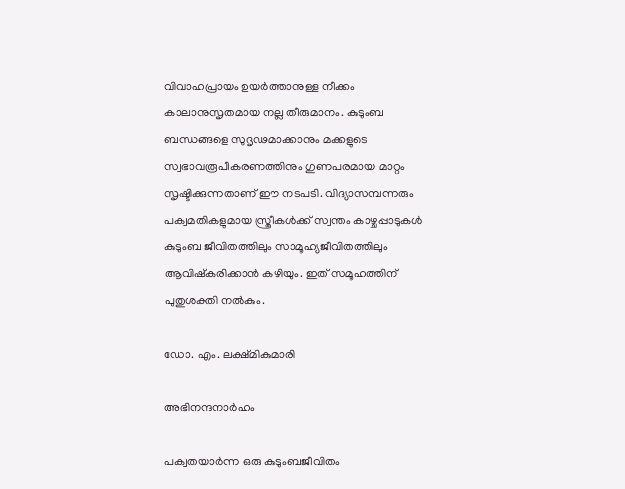വിവാഹപ്രായം ഉയര്‍ത്താനുള്ള നീക്കം കാലാനുസൃതമായ നല്ല തീരുമാനം. കുടുംബ ബന്ധങ്ങളെ സുദൃഢമാക്കാനും മക്കളുടെ സ്വഭാവരൂപീകരണത്തിനും ഗുണപരമായ മാറ്റം സൃഷ്ടിക്കുന്നതാണ് ഈ നടപടി. വിദ്യാസമ്പന്നരും പക്വമതികളുമായ സ്ത്രീകള്‍ക്ക് സ്വന്തം കാഴ്ചപ്പാടുകള്‍ കുടുംബ ജീവിതത്തിലും സാമൂഹ്യജീവിതത്തിലും ആവിഷ്‌കരിക്കാന്‍ കഴിയും. ഇത് സമൂഹത്തിന് പുതുശക്തി നല്‍കും.

ഡോ. എം. ലക്ഷ്മികുമാരി

അഭിനന്ദനാര്‍ഹം

പക്വതയാര്‍ന്ന ഒരു കുടുംബജീവിതം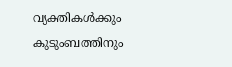വ്യക്തികള്‍ക്കും കുടുംബത്തിനും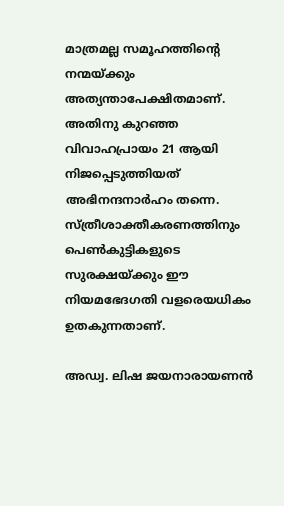മാത്രമല്ല സമൂഹത്തിന്റെ നന്മയ്‌ക്കും അത്യന്താപേക്ഷിതമാണ്. അതിനു കുറഞ്ഞ വിവാഹപ്രായം 21 ആയി നിജപ്പെടുത്തിയത് അഭിനന്ദനാര്‍ഹം തന്നെ. സ്ത്രീശാക്തീകരണത്തിനും പെണ്‍കുട്ടികളുടെ സുരക്ഷയ്‌ക്കും ഈ നിയമഭേദഗതി വളരെയധികം ഉതകുന്നതാണ്.

അഡ്വ. ലിഷ ജയനാരായണന്‍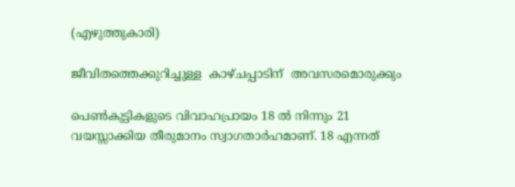(എഴുത്തുകാരി)

ജീവിതത്തെക്കുറിച്ചുള്ള  കാഴ്ചപ്പാടിന്  അവസരമൊരുക്കും

പെണ്‍കുട്ടികളുടെ വിവാഹപ്രായം 18 ല്‍ നിന്നും 21 വയസ്സാക്കിയ തീരുമാനം സ്വാഗതാര്‍ഹമാണ്. 18 എന്നത്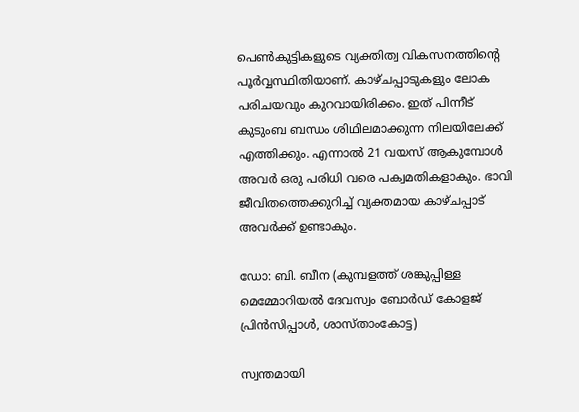പെണ്‍കുട്ടികളുടെ വ്യക്തിത്വ വികസനത്തിന്റെ പൂര്‍വ്വസ്ഥിതിയാണ്. കാഴ്ചപ്പാടുകളും ലോക പരിചയവും കുറവായിരിക്കം. ഇത് പിന്നീട് കുടുംബ ബന്ധം ശിഥിലമാക്കുന്ന നിലയിലേക്ക് എത്തിക്കും. എന്നാല്‍ 21 വയസ് ആകുമ്പോള്‍ അവര്‍ ഒരു പരിധി വരെ പക്വമതികളാകും. ഭാവി ജീവിതത്തെക്കുറിച്ച് വ്യക്തമായ കാഴ്ചപ്പാട് അവര്‍ക്ക് ഉണ്ടാകും.

ഡോ: ബി. ബീന (കുമ്പളത്ത് ശങ്കുപ്പിള്ള മെമ്മോറിയല്‍ ദേവസ്വം ബോര്‍ഡ് കോളജ് പ്രിന്‍സിപ്പാള്‍, ശാസ്താംകോട്ട)

സ്വന്തമായി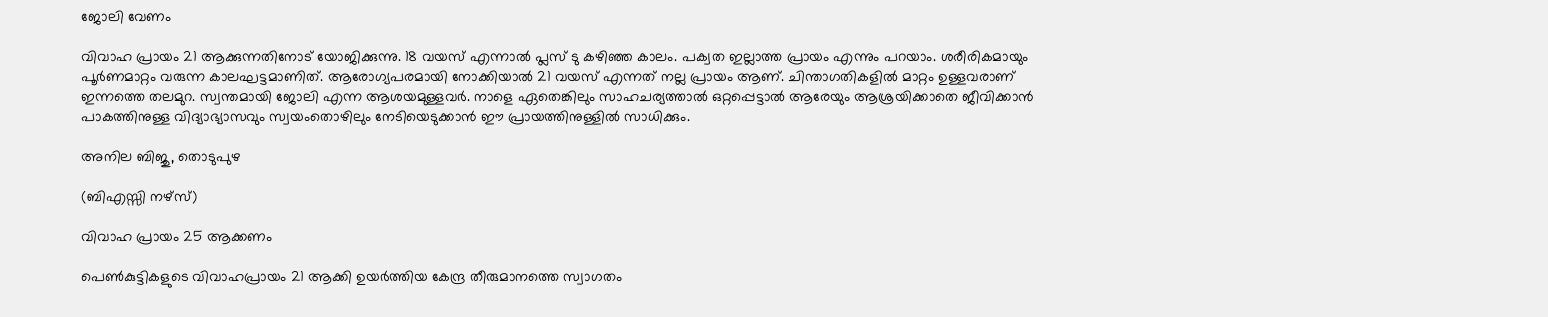ജോലി വേണം

വിവാഹ പ്രായം 21 ആക്കുന്നതിനോട് യോജിക്കുന്നു. 18 വയസ് എന്നാല്‍ പ്ലസ് ടു കഴിഞ്ഞ കാലം. പക്വത ഇല്ലാത്ത പ്രായം എന്നും പറയാം. ശരീരികമായും പൂര്‍ണമാറ്റം വരുന്ന കാലഘട്ടമാണിത്. ആരോഗ്യപരമായി നോക്കിയാല്‍ 21 വയസ് എന്നത് നല്ല പ്രായം ആണ്. ചിന്താഗതികളില്‍ മാറ്റം ഉള്ളവരാണ് ഇന്നത്തെ തലമുറ. സ്വന്തമായി ജോലി എന്ന ആശയമുള്ളവര്‍. നാളെ ഏതെങ്കിലും സാഹചര്യത്താല്‍ ഒറ്റപ്പെട്ടാല്‍ ആരേയും ആശ്രയിക്കാതെ ജീവിക്കാന്‍ പാകത്തിനുള്ള വിദ്യാഭ്യാസവും സ്വയംതൊഴിലും നേടിയെടുക്കാന്‍ ഈ പ്രായത്തിനുള്ളില്‍ സാധിക്കും.

അനില ബിജു, തൊടുപുഴ

(ബിഎസ്സി നഴ്സ്)

വിവാഹ പ്രായം 25 ആക്കണം

പെണ്‍കുട്ടികളുടെ വിവാഹപ്രായം 21 ആക്കി ഉയര്‍ത്തിയ കേന്ദ്ര തീരുമാനത്തെ സ്വാഗതം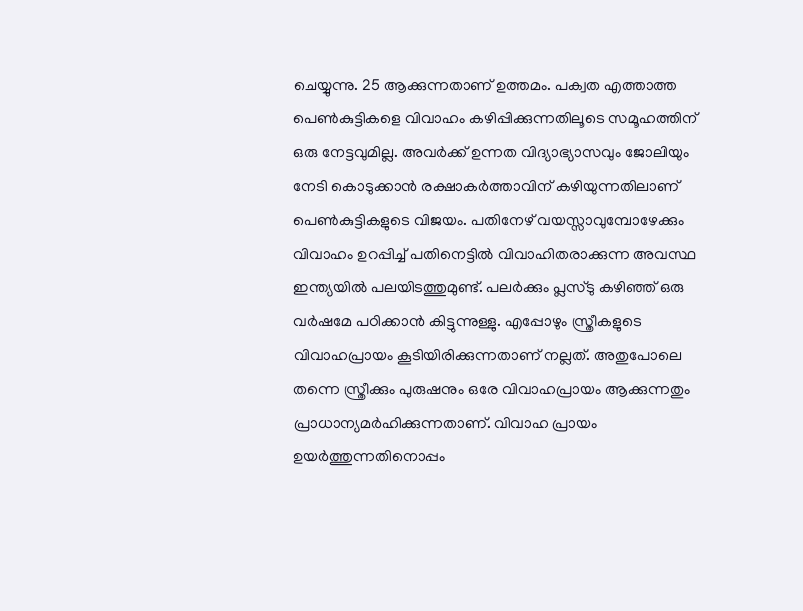ചെയ്യുന്നു. 25 ആക്കുന്നതാണ് ഉത്തമം. പക്വത എത്താത്ത പെണ്‍കുട്ടികളെ വിവാഹം കഴിപ്പിക്കുന്നതിലൂടെ സമൂഹത്തിന് ഒരു നേട്ടവുമില്ല. അവര്‍ക്ക് ഉന്നത വിദ്യാഭ്യാസവും ജോലിയും നേടി കൊടുക്കാന്‍ രക്ഷാകര്‍ത്താവിന് കഴിയുന്നതിലാണ് പെണ്‍കുട്ടികളുടെ വിജയം. പതിനേഴ് വയസ്സാവുമ്പോഴേക്കും വിവാഹം ഉറപ്പിച്ച് പതിനെട്ടില്‍ വിവാഹിതരാക്കുന്ന അവസ്ഥ ഇന്ത്യയില്‍ പലയിടത്തുമുണ്ട്. പലര്‍ക്കും പ്ലസ്ടു കഴിഞ്ഞ് ഒരു വര്‍ഷമേ പഠിക്കാന്‍ കിട്ടുന്നുള്ളു. എപ്പോഴും സ്ത്രീകളുടെ വിവാഹപ്രായം കൂടിയിരിക്കുന്നതാണ് നല്ലത്. അതുപോലെ തന്നെ സ്ത്രീക്കും പുരുഷനും ഒരേ വിവാഹപ്രായം ആക്കുന്നതും പ്രാധാന്യമര്‍ഹിക്കുന്നതാണ്. വിവാഹ പ്രായം ഉയര്‍ത്തുന്നതിനൊപ്പം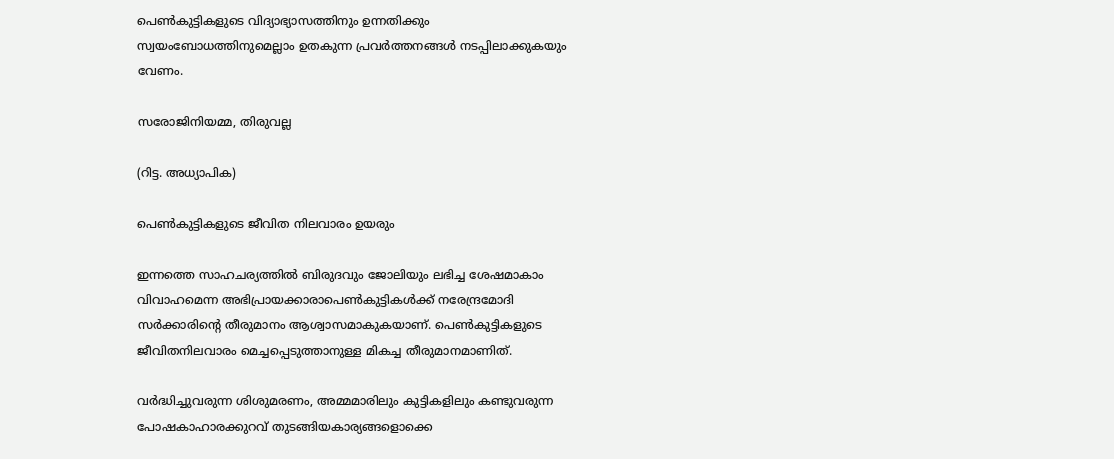പെണ്‍കുട്ടികളുടെ വിദ്യാഭ്യാസത്തിനും ഉന്നതിക്കും സ്വയംബോധത്തിനുമെല്ലാം ഉതകുന്ന പ്രവര്‍ത്തനങ്ങള്‍ നടപ്പിലാക്കുകയും വേണം.

സരോജിനിയമ്മ, തിരുവല്ല

(റിട്ട. അധ്യാപിക)

പെണ്‍കുട്ടികളുടെ ജീവിത നിലവാരം ഉയരും

ഇന്നത്തെ സാഹചര്യത്തില്‍ ബിരുദവും ജോലിയും ലഭിച്ച ശേഷമാകാം വിവാഹമെന്ന അഭിപ്രായക്കാരാപെണ്‍കുട്ടികള്‍ക്ക് നരേന്ദ്രമോദി സര്‍ക്കാരിന്റെ തീരുമാനം ആശ്വാസമാകുകയാണ്. പെണ്‍കുട്ടികളുടെ ജീവിതനിലവാരം മെച്ചപ്പെടുത്താനുള്ള മികച്ച തീരുമാനമാണിത്.

വര്‍ദ്ധിച്ചുവരുന്ന ശിശുമരണം, അമ്മമാരിലും കുട്ടികളിലും കണ്ടുവരുന്ന പോഷകാഹാരക്കുറവ് തുടങ്ങിയകാര്യങ്ങളൊക്കെ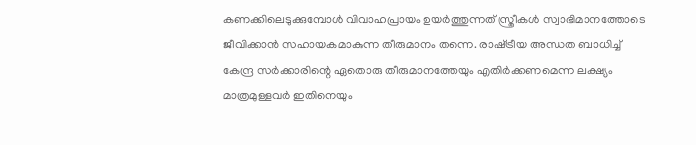കണക്കിലെടുക്കുമ്പോള്‍ വിവാഹപ്രായം ഉയര്‍ത്തുന്നത് സ്ത്രീകള്‍ സ്വാഭിമാനത്തോടെ ജീവിക്കാന്‍ സഹായകമാകുന്ന തീരുമാനം തന്നെ. രാഷ്‌ട്രീയ അന്ധത ബാധിച്ച് കേന്ദ്ര സര്‍ക്കാരിന്റെ ഏതൊരു തീരുമാനത്തേയും എതിര്‍ക്കണമെന്ന ലക്ഷ്യം മാത്രമുള്ളവര്‍ ഇതിനെയും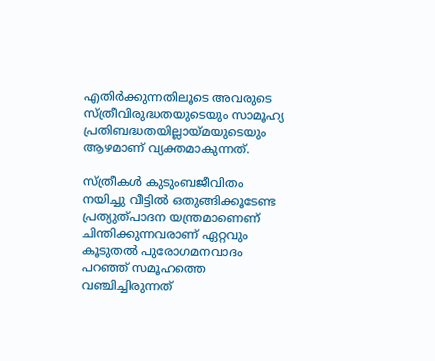എതിര്‍ക്കുന്നതിലൂടെ അവരുടെ സ്ത്രീവിരുദ്ധതയുടെയും സാമൂഹ്യ പ്രതിബദ്ധതയില്ലായ്‌മയുടെയും ആഴമാണ് വ്യക്തമാകുന്നത്.

സ്ത്രീകള്‍ കുടുംബജീവിതം നയിച്ചു വീട്ടില്‍ ഒതുങ്ങിക്കൂടേണ്ട പ്രത്യുത്പാദന യന്ത്രമാണെണ് ചിന്തിക്കുന്നവരാണ് ഏറ്റവും കൂടുതല്‍ പുരോഗമനവാദം പറഞ്ഞ് സമൂഹത്തെ വഞ്ചിച്ചിരുന്നത്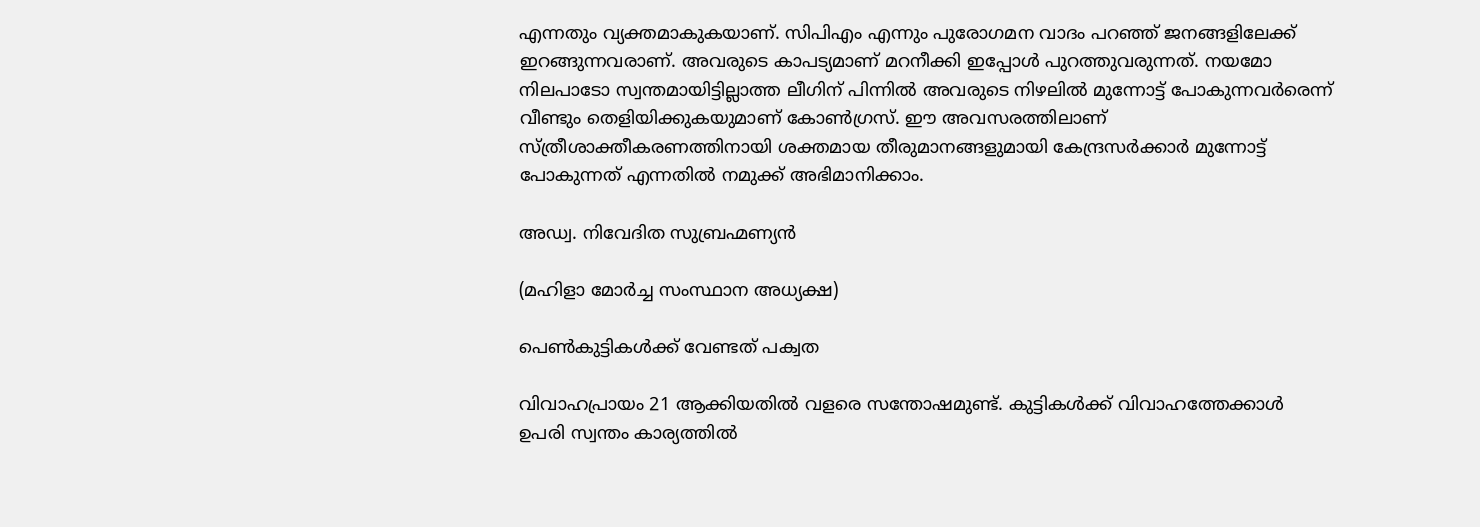എന്നതും വ്യക്തമാകുകയാണ്. സിപിഎം എന്നും പുരോഗമന വാദം പറഞ്ഞ് ജനങ്ങളിലേക്ക് ഇറങ്ങുന്നവരാണ്. അവരുടെ കാപട്യമാണ് മറനീക്കി ഇപ്പോള്‍ പുറത്തുവരുന്നത്. നയമോ നിലപാടോ സ്വന്തമായിട്ടില്ലാത്ത ലീഗിന് പിന്നില്‍ അവരുടെ നിഴലില്‍ മുന്നോട്ട് പോകുന്നവര്‍രെന്ന് വീണ്ടും തെളിയിക്കുകയുമാണ് കോണ്‍ഗ്രസ്. ഈ അവസരത്തിലാണ് സ്ത്രീശാക്തീകരണത്തിനായി ശക്തമായ തീരുമാനങ്ങളുമായി കേന്ദ്രസര്‍ക്കാര്‍ മുന്നോട്ട് പോകുന്നത് എന്നതില്‍ നമുക്ക് അഭിമാനിക്കാം.

അഡ്വ. നിവേദിത സുബ്രഹ്മണ്യന്‍

(മഹിളാ മോര്‍ച്ച സംസ്ഥാന അധ്യക്ഷ)

പെണ്‍കുട്ടികള്‍ക്ക് വേണ്ടത് പക്വത

വിവാഹപ്രായം 21 ആക്കിയതില്‍ വളരെ സന്തോഷമുണ്ട്. കുട്ടികള്‍ക്ക് വിവാഹത്തേക്കാള്‍ ഉപരി സ്വന്തം കാര്യത്തില്‍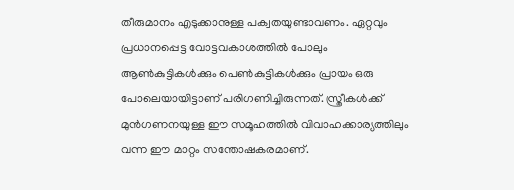തീരുമാനം എടുക്കാനുള്ള പക്വതയുണ്ടാവണം. ഏറ്റവും പ്രധാനപ്പെട്ട വോട്ടവകാശത്തില്‍ പോലും ആണ്‍കുട്ടികള്‍ക്കും പെണ്‍കുട്ടികള്‍ക്കും പ്രായം ഒരു പോലെയായിട്ടാണ് പരിഗണിച്ചിരുന്നത്. സ്ത്രീകള്‍ക്ക് മുന്‍ഗണനയുള്ള ഈ സമൂഹത്തില്‍ വിവാഹക്കാര്യത്തിലും വന്ന ഈ മാറ്റം സന്തോഷകരമാണ്.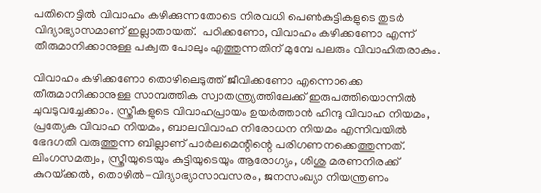പതിനെട്ടില്‍ വിവാഹം കഴിക്കുന്നതോടെ നിരവധി പെണ്‍കുട്ടികളുടെ തുടര്‍ വിദ്യാഭ്യാസമാണ് ഇല്ലാതായത്.  പഠിക്കണോ, വിവാഹം കഴിക്കണോ എന്ന് തീരുമാനിക്കാനുള്ള പക്വത പോലും എത്തുന്നതിന് മുമ്പേ പലരും വിവാഹിതരാകും.

വിവാഹം കഴിക്കണോ തൊഴിലെടുത്ത് ജീവിക്കണോ എന്നൊക്കെ തീരുമാനിക്കാനുള്ള സാമ്പത്തിക സ്വാതന്ത്ര്യത്തിലേക്ക് ഇരുപത്തിയൊന്നില്‍ ചുവടുവച്ചേക്കാം. സ്ത്രീകളുടെ വിവാഹപ്രായം ഉയര്‍ത്താന്‍ ഹിന്ദു വിവാഹ നിയമം, പ്രത്യേക വിവാഹ നിയമം, ബാലവിവാഹ നിരോധന നിയമം എന്നിവയില്‍ ഭേദഗതി വരുത്തുന്ന ബില്ലാണ് പാര്‍ലമെന്റിന്റെ പരിഗണനക്കെത്തുന്നത്. ലിംഗസമത്വം, സ്ത്രീയുടെയും കുട്ടിയുടെയും ആരോഗ്യം, ശിശു മരണനിരക്ക് കുറയ്‌ക്കല്‍, തൊഴില്‍-വിദ്യാഭ്യാസാവസരം, ജനസംഖ്യാ നിയന്ത്രണം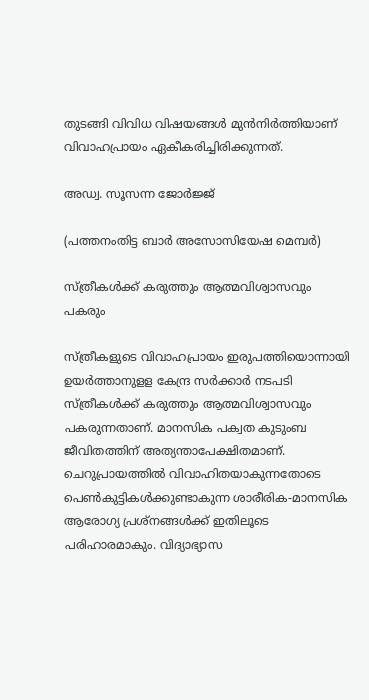തുടങ്ങി വിവിധ വിഷയങ്ങള്‍ മുന്‍നിര്‍ത്തിയാണ് വിവാഹപ്രായം ഏകീകരിച്ചിരിക്കുന്നത്.

അഡ്വ. സൂസന്ന ജോര്‍ജ്ജ്

(പത്തനംതിട്ട ബാര്‍ അസോസിയേഷ മെമ്പര്‍)

സ്ത്രീകള്‍ക്ക് കരുത്തും ആത്മവിശ്വാസവും പകരും

സ്ത്രീകളുടെ വിവാഹപ്രായം ഇരുപത്തിയൊന്നായി ഉയര്‍ത്താനുളള കേന്ദ്ര സര്‍ക്കാര്‍ നടപടി സ്ത്രീകള്‍ക്ക് കരുത്തും ആത്മവിശ്വാസവും പകരുന്നതാണ്. മാനസിക പക്വത കുടുംബ ജീവിതത്തിന് അത്യന്താപേക്ഷിതമാണ്. ചെറുപ്രായത്തില്‍ വിവാഹിതയാകുന്നതോടെ പെണ്‍കുട്ടികള്‍ക്കുണ്ടാകുന്ന ശാരീരിക-മാനസിക ആരോഗ്യ പ്രശ്‌നങ്ങള്‍ക്ക് ഇതിലൂടെ പരിഹാരമാകും. വിദ്യാഭ്യാസ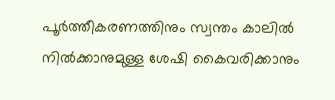പൂര്‍ത്തീകരണത്തിനും സ്വന്തം കാലില്‍ നില്‍ക്കാനുമുള്ള ശേഷി കൈവരിക്കാനും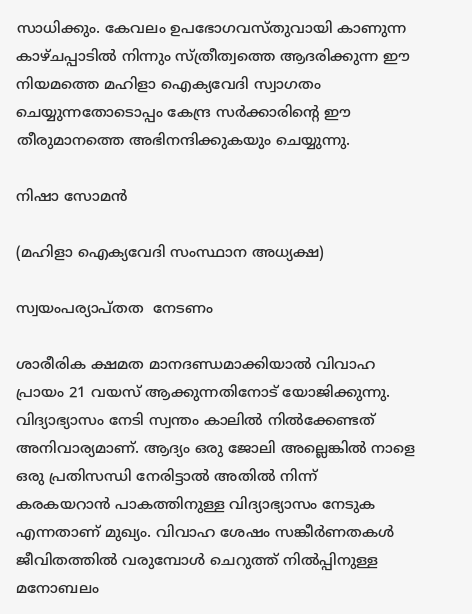സാധിക്കും. കേവലം ഉപഭോഗവസ്തുവായി കാണുന്ന കാഴ്ചപ്പാടില്‍ നിന്നും സ്ത്രീത്വത്തെ ആദരിക്കുന്ന ഈ നിയമത്തെ മഹിളാ ഐക്യവേദി സ്വാഗതം ചെയ്യുന്നതോടൊപ്പം കേന്ദ്ര സര്‍ക്കാരിന്റെ ഈ തീരുമാനത്തെ അഭിനന്ദിക്കുകയും ചെയ്യുന്നു.

നിഷാ സോമന്‍

(മഹിളാ ഐക്യവേദി സംസ്ഥാന അധ്യക്ഷ)

സ്വയംപര്യാപ്തത  നേടണം

ശാരീരിക ക്ഷമത മാനദണ്ഡമാക്കിയാല്‍ വിവാഹ പ്രായം 21 വയസ് ആക്കുന്നതിനോട് യോജിക്കുന്നു. വിദ്യാഭ്യാസം നേടി സ്വന്തം കാലില്‍ നില്‍ക്കേണ്ടത് അനിവാര്യമാണ്. ആദ്യം ഒരു ജോലി അല്ലെങ്കില്‍ നാളെ ഒരു പ്രതിസന്ധി നേരിട്ടാല്‍ അതില്‍ നിന്ന് കരകയറാന്‍ പാകത്തിനുള്ള വിദ്യാഭ്യാസം നേടുക എന്നതാണ് മുഖ്യം. വിവാഹ ശേഷം സങ്കീര്‍ണതകള്‍ ജീവിതത്തില്‍ വരുമ്പോള്‍ ചെറുത്ത് നില്‍പ്പിനുള്ള മനോബലം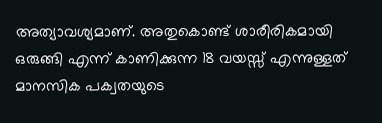അത്യാവശ്യമാണ്. അതുകൊണ്ട് ശാരീരികമായി ഒരുങ്ങി എന്ന് കാണിക്കുന്ന 18 വയസ്സ് എന്നുള്ളത് മാനസിക പക്വതയുടെ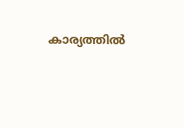കാര്യത്തില്‍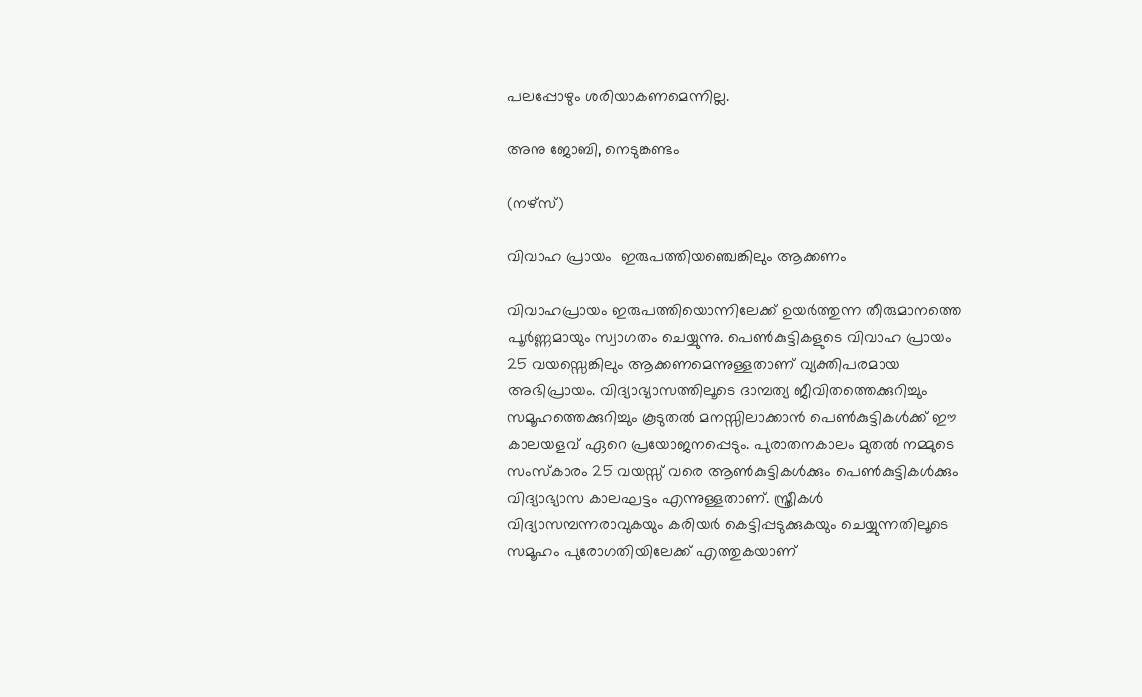പലപ്പോഴും ശരിയാകണമെന്നില്ല.

അനു ജോബി, നെടുങ്കണ്ടം

(നഴ്‌സ്)

വിവാഹ പ്രായം  ഇരുപത്തിയഞ്ചെങ്കിലും ആക്കണം

വിവാഹപ്രായം ഇരുപത്തിയൊന്നിലേക്ക് ഉയര്‍ത്തുന്ന തീരുമാനത്തെ പൂര്‍ണ്ണമായും സ്വാഗതം ചെയ്യുന്നു. പെണ്‍കുട്ടികളുടെ വിവാഹ പ്രായം 25 വയസ്സെങ്കിലും ആക്കണമെന്നുള്ളതാണ് വ്യക്തിപരമായ അഭിപ്രായം. വിദ്യാഭ്യാസത്തിലൂടെ ദാമ്പത്യ ജീവിതത്തെക്കുറിച്ചും സമൂഹത്തെക്കുറിച്ചും കൂടുതല്‍ മനസ്സിലാക്കാന്‍ പെണ്‍കുട്ടികള്‍ക്ക് ഈ കാലയളവ് ഏറെ പ്രയോജനപ്പെടും. പുരാതനകാലം മുതല്‍ നമ്മുടെ സംസ്‌കാരം 25 വയസ്സ് വരെ ആണ്‍കുട്ടികള്‍ക്കും പെണ്‍കുട്ടികള്‍ക്കും വിദ്യാഭ്യാസ കാലഘട്ടം എന്നുള്ളതാണ്. സ്ത്രീകള്‍ വിദ്യാസമ്പന്നരാവുകയും കരിയര്‍ കെട്ടിപ്പടുക്കുകയും ചെയ്യുന്നതിലൂടെ സമൂഹം പുരോഗതിയിലേക്ക് എത്തുകയാണ്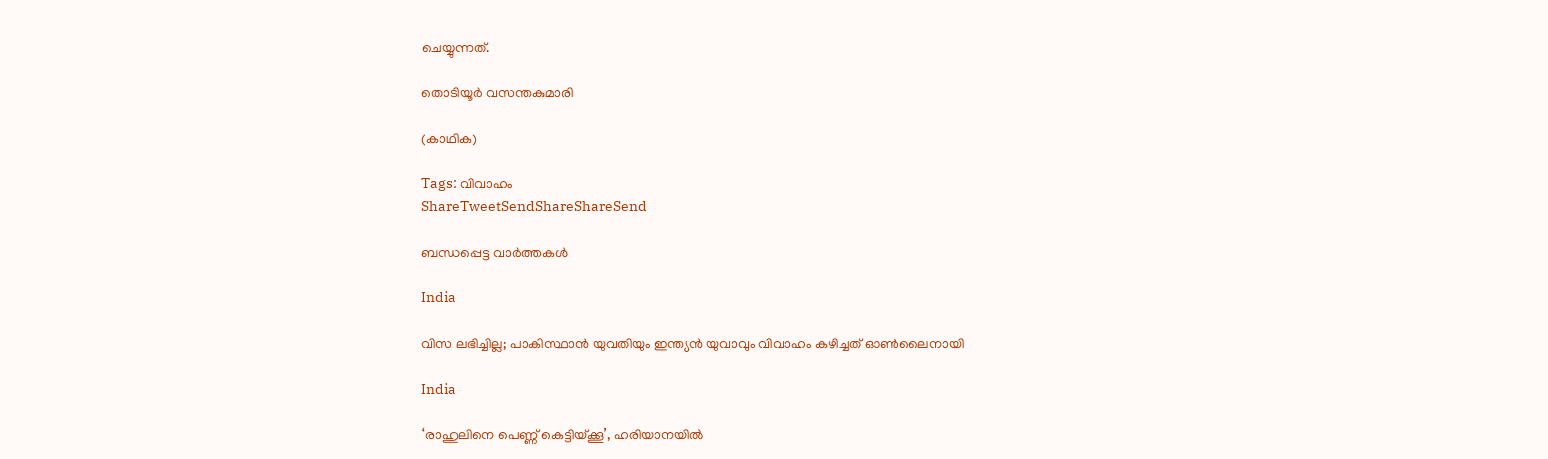ചെയ്യുന്നത്.

തൊടിയൂര്‍ വസന്തകുമാരി

(കാഥിക)

Tags: വിവാഹം
ShareTweetSendShareShareSend

ബന്ധപ്പെട്ട വാര്‍ത്തകള്‍

India

വിസ ലഭിച്ചില്ല; പാകിസ്ഥാന്‍ യുവതിയും ഇന്ത്യന്‍ യുവാവും വിവാഹം കഴിച്ചത് ഓണ്‍ലൈനായി

India

‘രാഹുലിനെ പെണ്ണ് കെട്ടിയ്‌ക്കൂ’, ഹരിയാനയില്‍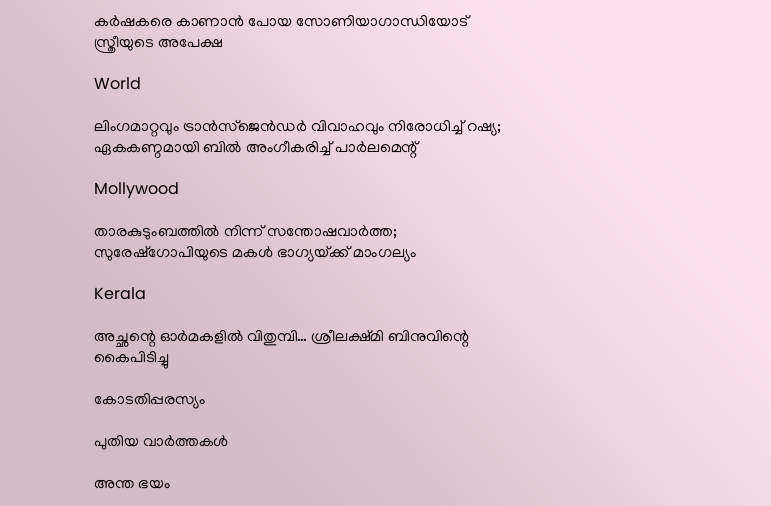കര്‍ഷകരെ കാണാന്‍ പോയ സോണിയാഗാന്ധിയോട് സ്ത്രീയുടെ അപേക്ഷ

World

ലിംഗമാറ്റവും ട്രാന്‍സ്‌ജെന്‍ഡര്‍ വിവാഹവും നിരോധിച്ച് റഷ്യ; ഏകകണ്ഠമായി ബില്‍ അംഗീകരിച്ച് പാര്‍ലമെന്റ്

Mollywood

താരകുടുംബത്തില്‍ നിന്ന് സന്തോഷവാര്‍ത്ത; സുരേഷ്‌ഗോപിയുടെ മകള്‍ ഭാഗ്യയ്‌ക്ക് മാംഗല്യം

Kerala

അച്ഛന്റെ ഓര്‍മകളില്‍ വിതുമ്പി… ശ്രീലക്ഷ്മി ബിനുവിന്റെ കൈപിടിച്ചു

കോടതിപ്പരസ്യം

പുതിയ വാര്‍ത്തകള്‍

അന്ത ഭയം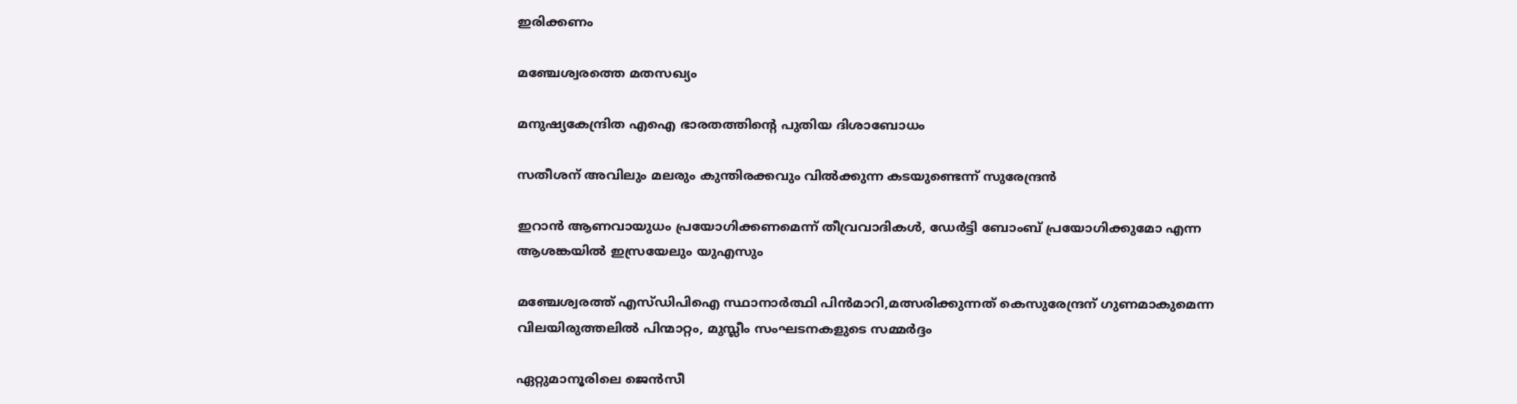ഇരിക്കണം

മഞ്ചേശ്വരത്തെ മതസഖ്യം

മനുഷ്യകേന്ദ്രിത എഐ ഭാരതത്തിന്റെ പുതിയ ദിശാബോധം

സതീശന് അവിലും മലരും കുന്തിരക്കവും വില്‍ക്കുന്ന കടയുണ്ടെന്ന് സുരേന്ദ്രന്‍

ഇറാന്‍ ആണവായുധം പ്രയോഗിക്കണമെന്ന് തീവ്രവാദികള്‍, ഡേര്‍ട്ടി ബോംബ് പ്രയോഗിക്കുമോ എന്ന ആശങ്കയില്‍ ഇസ്രയേലും യുഎസും

മഞ്ചേശ്വരത്ത് എസ്ഡിപിഐ സ്ഥാനാര്‍ത്ഥി പിന്‍മാറി,മത്സരിക്കുന്നത്‌ കെസുരേന്ദ്രന് ഗുണമാകുമെന്ന വിലയിരുത്തലില്‍ പിന്മാറ്റം, മുസ്ലീം സംഘടനകളുടെ സമ്മര്‍ദ്ദം

ഏറ്റുമാനൂരിലെ ജെന്‍സീ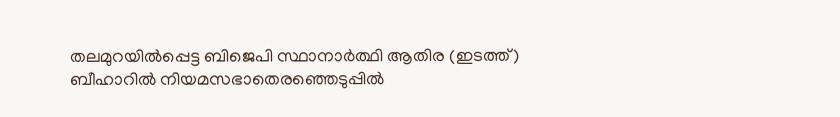തലമുറയില്‍പ്പെട്ട ബിജെപി സ്ഥാനാര്‍ത്ഥി ആതിര (ഇടത്ത്) ബീഹാറില്‍ നിയമസഭാതെരഞ്ഞെടുപ്പില്‍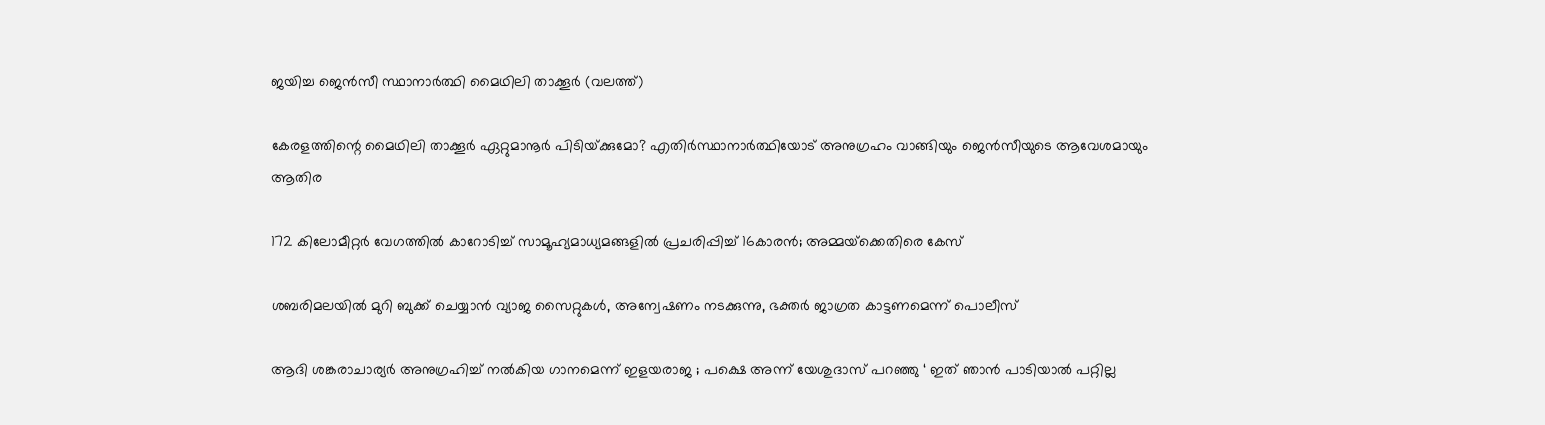ജയിച്ച ജെന്‍സീ സ്ഥാനാര്‍ത്ഥി മൈഥിലി താക്കൂര്‍ (വലത്ത്)

കേരളത്തിന്റെ മൈഥിലി താക്കൂര്‍ ഏറ്റുമാനൂര്‍ പിടിയ്‌ക്കുമോ? എതിര്‍സ്ഥാനാര്‍ത്ഥിയോട് അനുഗ്രഹം വാങ്ങിയും ജെന്‍സീയുടെ ആവേശമായും ആതിര

172 കിലോമീറ്റര്‍ വേഗത്തില്‍ കാറോടിച്ച് സാമൂഹ്യമാധ്യമങ്ങളില്‍ പ്രചരിപ്പിച്ച് 16കാരന്‍; അമ്മയ്‌ക്കെതിരെ കേസ്

ശബരിമലയില്‍ മുറി ബുക്ക് ചെയ്യാന്‍ വ്യാജ സൈറ്റുകള്‍, അന്വേഷണം നടക്കുന്നു, ഭക്തര്‍ ജാഗ്രത കാട്ടണമെന്ന് പൊലീസ്

ആദി ശങ്കരാചാര്യർ അനുഗ്രഹിച്ച് നൽകിയ ഗാനമെന്ന് ഇളയരാജ ; പക്ഷെ അന്ന് യേശുദാസ് പറഞ്ഞു ‘ ഇത് ഞാൻ പാടിയാൽ പറ്റില്ല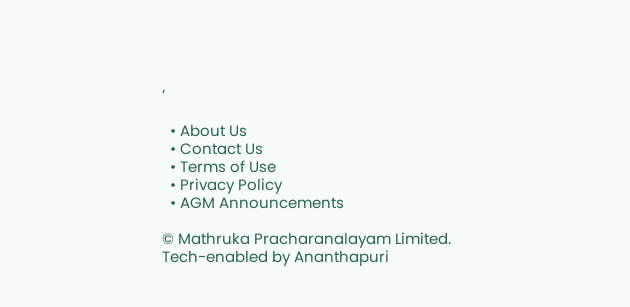‘

  • About Us
  • Contact Us
  • Terms of Use
  • Privacy Policy
  • AGM Announcements

© Mathruka Pracharanalayam Limited.
Tech-enabled by Ananthapuri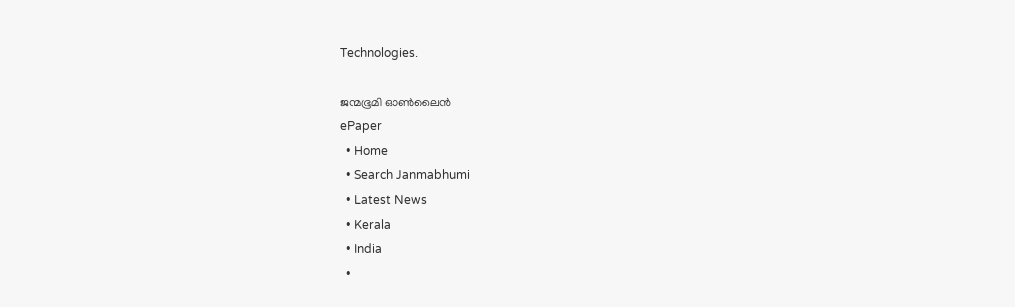Technologies.

ജന്മഭൂമി ഓണ്‍ലൈന്‍
ePaper
  • Home
  • Search Janmabhumi
  • Latest News
  • Kerala
  • India
  •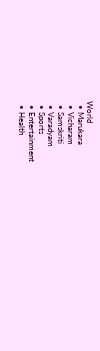World
  • Marukara
  • Vicharam
  • Samskriti
  • Varadyam
  • Sports
  • Entertainment
  • Health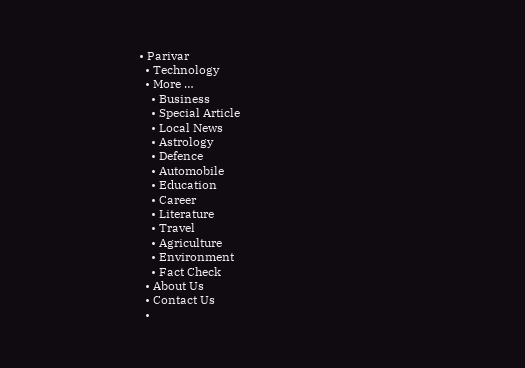• Parivar
  • Technology
  • More …
    • Business
    • Special Article
    • Local News
    • Astrology
    • Defence
    • Automobile
    • Education
    • Career
    • Literature
    • Travel
    • Agriculture
    • Environment
    • Fact Check
  • About Us
  • Contact Us
  •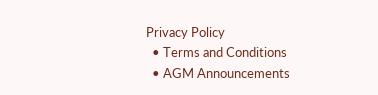Privacy Policy
  • Terms and Conditions
  • AGM Announcements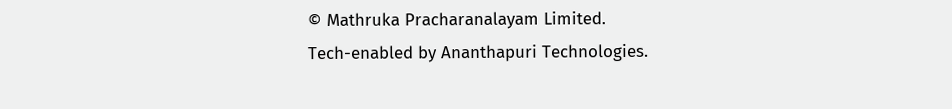© Mathruka Pracharanalayam Limited.
Tech-enabled by Ananthapuri Technologies.